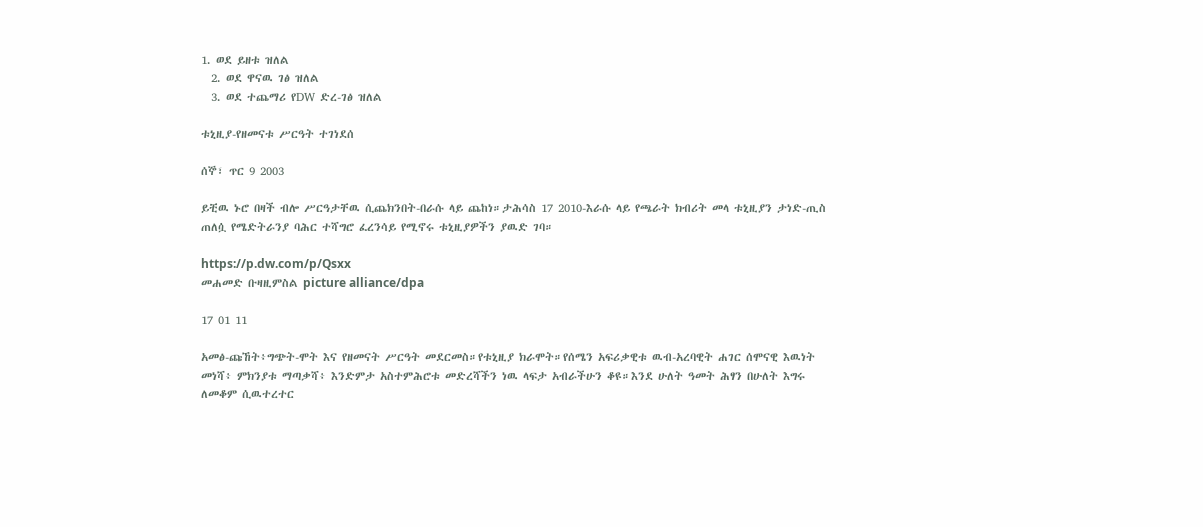1. ወደ ይዘቱ ዝለል
  2. ወደ ዋናዉ ገፅ ዝለል
  3. ወደ ተጨማሪ የDW ድረ-ገፅ ዝለል

ቱኒዚያ-የዘመናቱ ሥርዓት ተገነደሰ

ሰኞ፣ ጥር 9 2003

ይቺዉ ኑሮ በዛች ብሎ ሥርዓታቸዉ ሲጨክንበት-በራሱ ላይ ጨከነ።ታሕሳስ 17 2010-እራሱ ላይ የጫራት ክብሪት መላ ቱኒዚያን ታነድ-ጢስ ጠለሷ የሜድትራንያ ባሕር ተሻግሮ ፈረንሳይ የሚኖሩ ቱኒዚያዎችን ያዉድ ገባ።

https://p.dw.com/p/Qsxx
መሐመድ ቡዛዚምስል picture alliance/dpa

17 01 11

አመፅ-ጩኸት፥ግጭት-ሞት እና የዘመናት ሥርዓት መደርመስ።የቱኒዚያ ክራሞት።የሰሜን አፍሪቃዊቱ ዉብ-አረባዊት ሐገር ሰሞናዊ እዉነት መነሻ፥ ምክንያቱ ማጣቃሻ፥ እንድምታ አስተምሕሮቱ መድረሻችን ነዉ ላፍታ አብራችሁን ቆዩ።እንደ ሁለት ዓመት ሕፃን በሁለት እግሩ ለመቆም ሲዉተረተር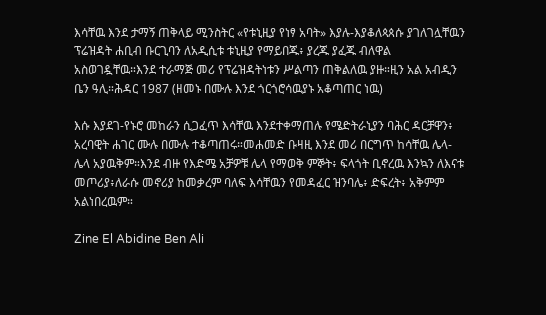እሳቸዉ እንደ ታማኝ ጠቅላይ ሚንስትር «የቱኒዚያ የነፃ አባት» እያሉ-እያቆለጳጰሱ ያገለገሏቸዉን ፕሬዝዳት ሐቢብ ቡርጊባን ለአዲሲቱ ቱኒዚያ የማይበጁ፥ ያረጁ ያፈጁ ብለዋል አስወገዷቸዉ።እንደ ተራማጅ መሪ የፕሬዝዳትነቱን ሥልጣን ጠቅልለዉ ያዙ።ዚን አል አብዲን ቤን ዓሊ።ሕዳር 1987 (ዘመኑ በሙሉ እንደ ጎርጎሮሳዉያኑ አቆጣጠር ነዉ)

እሱ እያደገ-የኑሮ መከራን ሲጋፈጥ እሳቸዉ እንደተቀማጠሉ የሜድትራኒያን ባሕር ዳርቻዋን፥ አረባዊት ሐገር ሙሉ በሙሉ ተቆጣጠሩ።መሐመድ ቡዛዚ እንደ መሪ በርግጥ ከሳቸዉ ሌላ-ሌላ አያዉቅም።እንደ ብዙ የእድሜ አቻዎቹ ሌላ የማወቅ ምኞት፥ ፍላጎት ቢኖረዉ እንኳን ለእናቱ መጦሪያ፥ለራሱ መኖሪያ ከመቃረም ባለፍ እሳቸዉን የመዳፈር ዝንባሌ፥ ድፍረት፥ አቅምም አልነበረዉም።

Zine El Abidine Ben Ali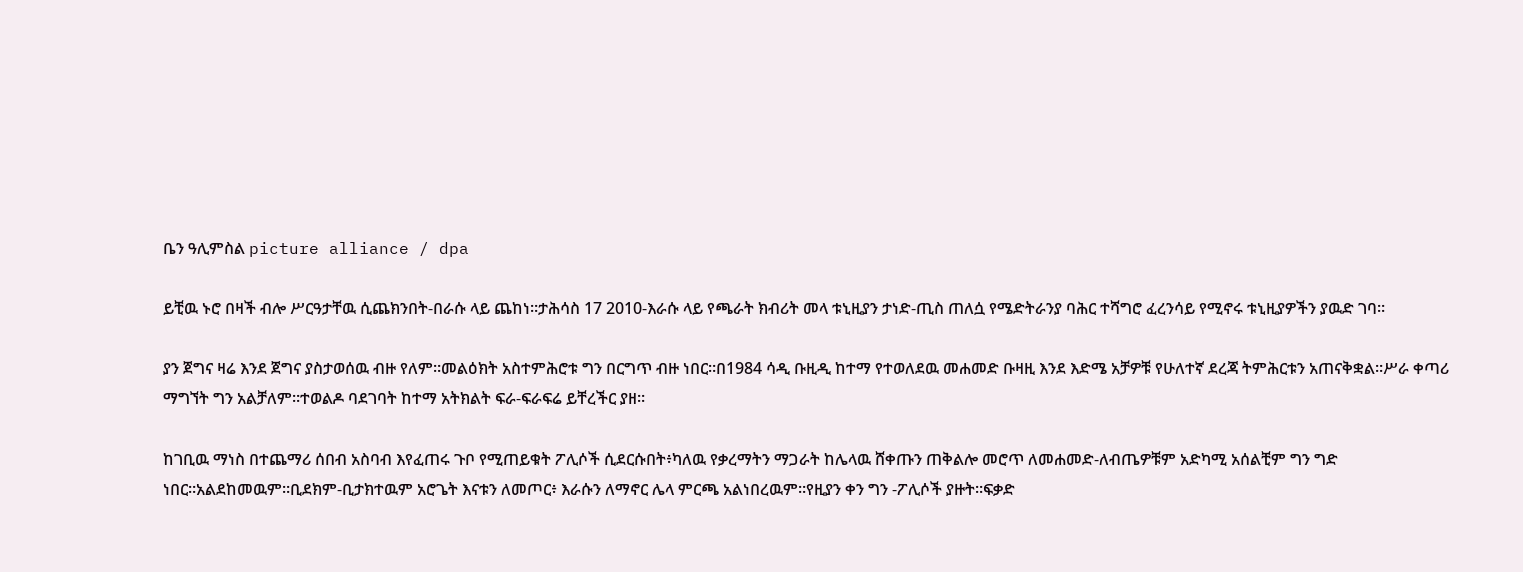ቤን ዓሊምስል picture alliance / dpa

ይቺዉ ኑሮ በዛች ብሎ ሥርዓታቸዉ ሲጨክንበት-በራሱ ላይ ጨከነ።ታሕሳስ 17 2010-እራሱ ላይ የጫራት ክብሪት መላ ቱኒዚያን ታነድ-ጢስ ጠለሷ የሜድትራንያ ባሕር ተሻግሮ ፈረንሳይ የሚኖሩ ቱኒዚያዎችን ያዉድ ገባ።

ያን ጀግና ዛሬ እንደ ጀግና ያስታወሰዉ ብዙ የለም።መልዕክት አስተምሕሮቱ ግን በርግጥ ብዙ ነበር።በ1984 ሳዲ ቡዚዲ ከተማ የተወለደዉ መሐመድ ቡዛዚ እንደ እድሜ አቻዎቹ የሁለተኛ ደረጃ ትምሕርቱን አጠናቅቋል።ሥራ ቀጣሪ ማግኘት ግን አልቻለም።ተወልዶ ባደገባት ከተማ አትክልት ፍራ-ፍራፍሬ ይቸረችር ያዘ።

ከገቢዉ ማነስ በተጨማሪ ሰበብ አስባብ እየፈጠሩ ጉቦ የሚጠይቁት ፖሊሶች ሲደርሱበት፥ካለዉ የቃረማትን ማጋራት ከሌላዉ ሸቀጡን ጠቅልሎ መሮጥ ለመሐመድ-ለብጤዎቹም አድካሚ አሰልቺም ግን ግድ ነበር።አልደከመዉም።ቢደክም-ቢታክተዉም አሮጌት እናቱን ለመጦር፥ እራሱን ለማኖር ሌላ ምርጫ አልነበረዉም።የዚያን ቀን ግን -ፖሊሶች ያዙት።ፍቃድ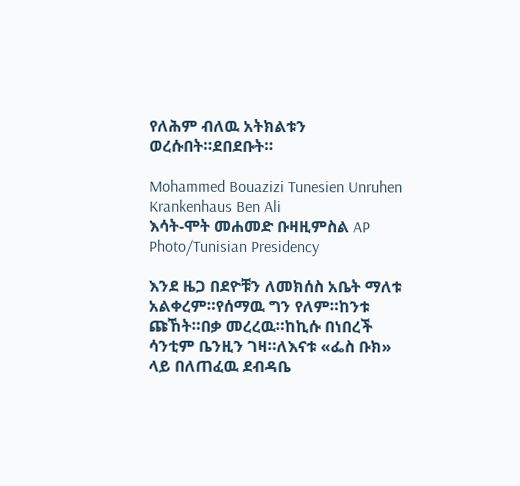የለሕም ብለዉ አትክልቱን ወረሱበት።ደበደቡት።

Mohammed Bouazizi Tunesien Unruhen Krankenhaus Ben Ali
እሳት-ሞት መሐመድ ቡዛዚምስል AP Photo/Tunisian Presidency

እንደ ዜጋ በደዮቹን ለመክሰስ አቤት ማለቱ አልቀረም።የሰማዉ ግን የለም።ከንቱ ጩኸት።በቃ መረረዉ።ከኪሱ በነበረች ሳንቲም ቤንዚን ገዛ።ለእናቱ «ፌስ ቡክ» ላይ በለጠፈዉ ደብዳቤ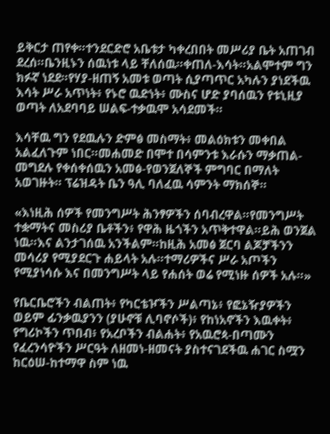ይቅርታ ጠየቀ።ተንደርድሮ አቤቱታ ካቀረበበት መሥሪያ ቤት አጠገብ ደረሰ።ቤንዚኑን ሰዉነቱ ላይ ቸለሰዉ።ቀጠለ-እሳት።አልሞተም ግን ክፉኛ ነደደ።የሃያ-ዘጠኝ አመቱ ወጣት ሲያጣጥር አካሉን ያነደችዉ እሳት ሥራ አጥነት፥ የኑሮ ዉድነት፥ ሙስና ሆድ ያባሰዉን የቱኒዚያ ወጣት ለአደባባይ ሠልፍ-ተቃዉሞ አሳደመች።

እሳቸዉ ግን የደዉሉን ድምፅ መስማት፥ መልዕክቱን መቀበል አልፈለጉም ነበር።መሐመድ በሞተ በሳምንቱ እራሱን ማቃጠል-መግደሉ የቀሰቀሰዉን አመፅ-የወንጀለኞች ምግባር በማለት አወገዙት። ፕሬዝዳት ቤን ዓሊ ባለፈዉ ሳምንት ማክሰኞ።

«እነዚሕ ሰዎች የመንግሥት ሕንፃዎችን ሰባብረዋል።የመንግሥት ተቋማትና መስሪያ ቤቶችን፥ የዋሕ ዜጎችን አጥቅተዋል።ይሕ ወንጀል ነዉ።እና ልንታገሰዉ አንችልም።ከዚሕ አመፅ ጀርባ ልጆቻችንን መሳሪያ የሚያደርጉ ሐይላት አሉ።ተማሪዎችና ሥራ አጦችን የሚያነሳሱ እና በመንግሥት ላይ የሐሰት ወሬ የሚነዙ ሰዎች አሉ።»

የቤርቤሮችን ብልጠት፥ የካርቴዦችን ሥልጣኔ፥ የፎኔዥያዎችን ወይም ፊንቃዉያንን (ያሁኖቹ ሊባኖሶች)፥ የከነአኖችን እዉቀት፥ የግሪኮችን ጥበብ፥ የአረቦችን ብልሐት፥ የአዉሮጳ-በጣሙን የፈረንሳዮችን ሥርዓት ለዘመነ-ዘመናት ያስተናገደችዉ ሐገር ስሟን ከርዕሠ-ከተማዋ ስም ነዉ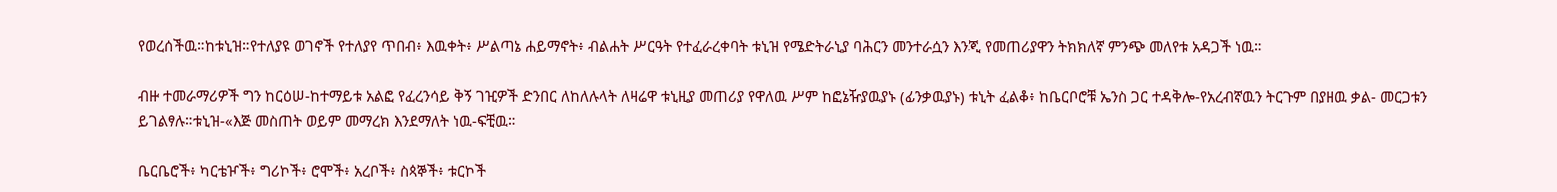የወረሰችዉ።ከቱኒዝ።የተለያዩ ወገኖች የተለያየ ጥበብ፥ እዉቀት፥ ሥልጣኔ ሐይማኖት፥ ብልሐት ሥርዓት የተፈራረቀባት ቱኒዝ የሜድትራኒያ ባሕርን መንተራሷን እንጂ የመጠሪያዋን ትክክለኛ ምንጭ መለየቱ አዳጋች ነዉ።

ብዙ ተመራማሪዎች ግን ከርዕሠ-ከተማይቱ አልፎ የፈረንሳይ ቅኝ ገዢዎች ድንበር ለከለሉላት ለዛሬዋ ቱኒዚያ መጠሪያ የዋለዉ ሥም ከፎኔዥያዉያኑ (ፊንቃዉያኑ) ቱኒት ፈልቆ፥ ከቤርቦሮቹ ኤንስ ጋር ተዳቅሎ-የአረብኛዉን ትርጉም በያዘዉ ቃል- መርጋቱን ይገልፃሉ።ቱኒዝ-«እጅ መስጠት ወይም መማረክ እንደማለት ነዉ-ፍቺዉ።

ቤርቤሮች፥ ካርቴዦች፥ ግሪኮች፥ ሮሞች፥ አረቦች፥ ስጳኞች፥ ቱርኮች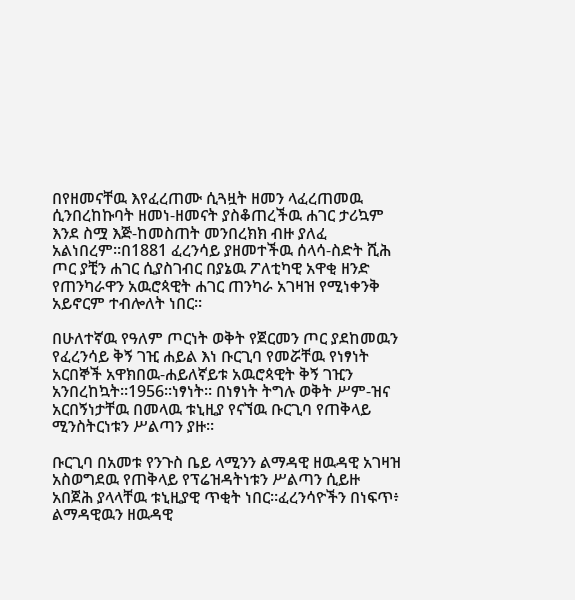በየዘመናቸዉ እየፈረጠሙ ሲጓዟት ዘመን ላፈረጠመዉ ሲንበረከኩባት ዘመነ-ዘመናት ያስቆጠረችዉ ሐገር ታሪኳም እንደ ስሟ እጅ-ከመስጠት መንበረክክ ብዙ ያለፈ አልነበረም።በ1881 ፈረንሳይ ያዘመተችዉ ሰላሳ-ስድት ሺሕ ጦር ያቺን ሐገር ሲያስገብር በያኔዉ ፖለቲካዊ አዋቂ ዘንድ የጠንካራዋን አዉሮጳዊት ሐገር ጠንካራ አገዛዝ የሚነቀንቅ አይኖርም ተብሎለት ነበር።

በሁለተኛዉ የዓለም ጦርነት ወቅት የጀርመን ጦር ያደከመዉን የፈረንሳይ ቅኝ ገዢ ሐይል እነ ቡርጊባ የመሯቸዉ የነፃነት አርበኞች አዋክበዉ-ሐይለኛይቱ አዉሮጳዊት ቅኝ ገዢን አንበረከኳት።1956።ነፃነት። በነፃነት ትግሉ ወቅት ሥም-ዝና አርበኝነታቸዉ በመላዉ ቱኒዚያ የናኘዉ ቡርጊባ የጠቅላይ ሚንስትርነቱን ሥልጣን ያዙ።

ቡርጊባ በአመቱ የንጉስ ቤይ ላሚንን ልማዳዊ ዘዉዳዊ አገዛዝ አስወግደዉ የጠቅላይ የፕሬዝዳትነቱን ሥልጣን ሲይዙ አበጀሕ ያላላቸዉ ቱኒዚያዊ ጥቂት ነበር።ፈረንሳዮችን በነፍጥ፥ ልማዳዊዉን ዘዉዳዊ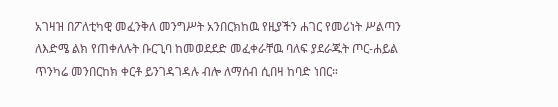አገዛዝ በፖለቲካዊ መፈንቅለ መንግሥት አንበርክከዉ የዚያችን ሐገር የመሪነት ሥልጣን ለእድሜ ልክ የጠቀለሉት ቡርጊባ ከመወደደድ መፈቀራቸዉ ባለፍ ያደራጁት ጦር-ሐይል ጥንካሬ መንበርከክ ቀርቶ ይንገዳገዳሉ ብሎ ለማሰብ ሲበዛ ከባድ ነበር።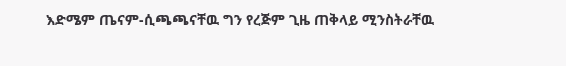እድሜም ጤናም-ሲጫጫናቸዉ ግን የረጅም ጊዜ ጠቅላይ ሚንስትራቸዉ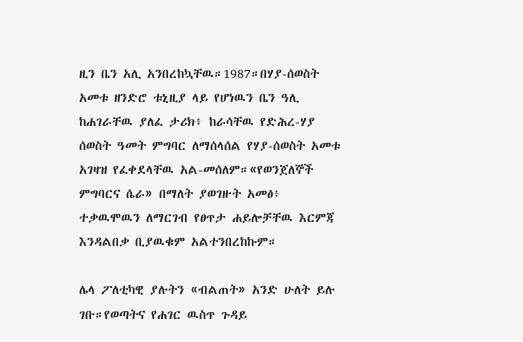ዚን ቤን አሊ አንበረከኳቸዉ።1987።በሃያ-ሰወስት አመቱ ዘንድሮ ቱኒዚያ ላይ የሆነዉን ቤን ዓሊ ከሐገራቸዉ ያለፈ ታሪክ፥ ከራሳቸዉ የድሕረ-ሃያ ሰወስት ዓመት ምግባር ለማሰላሰል የሃያ-ሰወስት አመቱ አገዛዝ የፈቀደላቸዉ አል-መሰለም።«የወንጀለኞች ምግባርና ሴራ» በማለት ያወገዙት አመፅ፥ ተቃዉሞዉን ለማርገብ የፀጥታ ሐይሎቻቸዉ እርምጃ እንዳልበቃ ቢያዉቁም አልተንበረከኩም።

ሌላ ፖለቲካዊ ያሉትን «ብልጠት» አንድ ሁለት ይሉ ገቡ።የወጣትና የሐገር ዉስጥ ጉዳይ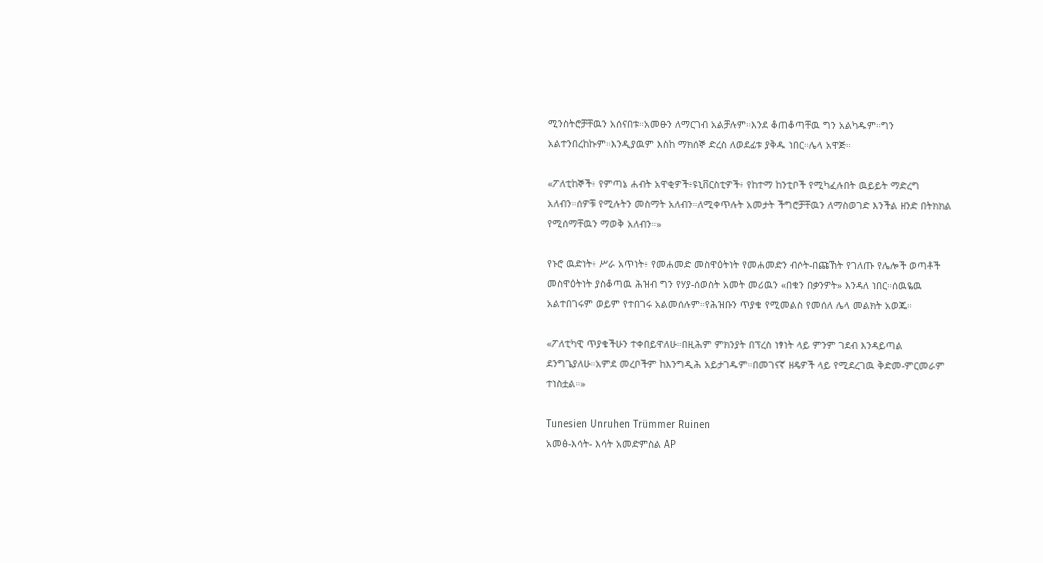ሚንስትሮቻቸዉን አሰናበቱ።አመፁን ለማርገብ አልቻሉም።እንደ ቆጠቆጣቸዉ ግን አልካዱም።ግን አልተንበረከኩም።እንዲያዉም እስከ ማክሰኞ ድረስ ለወደፊቱ ያቅዱ ነበር።ሌላ አዋጅ።

«ፖለቲከኞች፥ የምጣኔ ሐብት አዋቂዎች፥ዩኒቨርስቲዎች፥ የከተማ ከንቲቦች የሚካፈሉበት ዉይይት ማድረግ አለብን።ሰዎቹ የሚሉትን መስማት አለብን።ለሚቀጥሉት አመታት ችግሮቻቸዉን ለማስወገድ እንችል ዘንድ በትክክል የሚሰማቸዉን ማወቅ አለብን።»

የኑሮ ዉድነት፥ ሥራ አጥነት፥ የመሐመድ መስዋዕትነት የመሐመድን ብሶት-በጩኸት የገለጡ የሌሎች ወጣቶች መስዋዕትነት ያስቆጣዉ ሕዝብ ግን የሃያ-ሰወስት አመት መሪዉን «በቁን በቃንዎት» እንዳለ ነበር።ሰዉዬዉ አልተበገሩም ወይም የተበገሩ አልመሰሉም።የሕዝቡን ጥያቄ የሚመልስ የመሰለ ሌላ መልክት አወጁ።

«ፖለቲካዊ ጥያቄችሁን ተቀበይዋለሁ።በዚሕም ምክንያት በፕረስ ነፃነት ላይ ምንም ገደብ እንዳይጣል ደንግጌያለሁ።አምደ መረቦችም ከእንግዲሕ አይታገዱም።በመገናኛ ዘዴዎች ላይ የሚደረገዉ ቅድመ-ምርመራም ተነስቷል።»

Tunesien Unruhen Trümmer Ruinen
አመፅ-እሳት- እሳት አመድምስል AP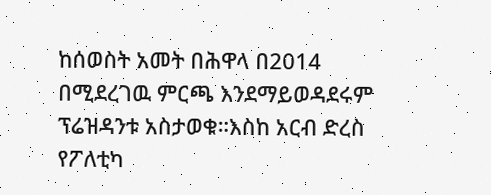ከሰወስት አመት በሕዋላ በ2014 በሚደረገዉ ምርጫ እንደማይወዳደሩም ፕሬዝዳንቱ አስታወቁ።እስከ አርብ ድረስ የፖለቲካ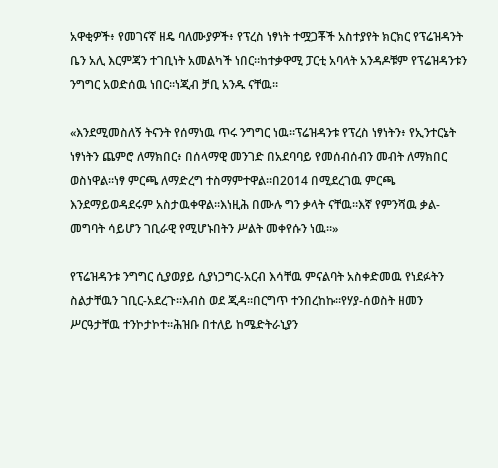አዋቂዎች፥ የመገናኛ ዘዴ ባለሙያዎች፥ የፕረስ ነፃነት ተሟጋቾች አስተያየት ክርክር የፕሬዝዳንት ቤን አሊ እርምጃን ተገቢነት አመልካች ነበር።ከተቃዋሚ ፓርቲ አባላት አንዳዶቹም የፕሬዝዳንቱን ንግግር አወድሰዉ ነበር።ነጂብ ቻቢ አንዱ ናቸዉ።

«እንደሚመስለኝ ትናንት የሰማነዉ ጥሩ ንግግር ነዉ።ፕሬዝዳንቱ የፕረስ ነፃነትን፥ የኢንተርኔት ነፃነትን ጨምሮ ለማክበር፥ በሰላማዊ መንገድ በአደባባይ የመሰብሰብን መብት ለማክበር ወስነዋል።ነፃ ምርጫ ለማድረግ ተስማምተዋል።በ2014 በሚደረገዉ ምርጫ እንደማይወዳደሩም አስታዉቀዋል።እነዚሕ በሙሉ ግን ቃላት ናቸዉ።እኛ የምንሻዉ ቃል-መግባት ሳይሆን ገቢራዊ የሚሆኑበትን ሥልት መቀየሱን ነዉ።»

የፕሬዝዳንቱ ንግግር ሲያወያይ ሲያነጋግር-አርብ እሳቸዉ ምናልባት አስቀድመዉ የነደፉትን ስልታቸዉን ገቢር-አደረጉ።እብስ ወደ ጂዳ።በርግጥ ተንበረከኩ።የሃያ-ሰወስት ዘመን ሥርዓታቸዉ ተንኮታኮተ።ሕዝቡ በተለይ ከሜድትራኒያን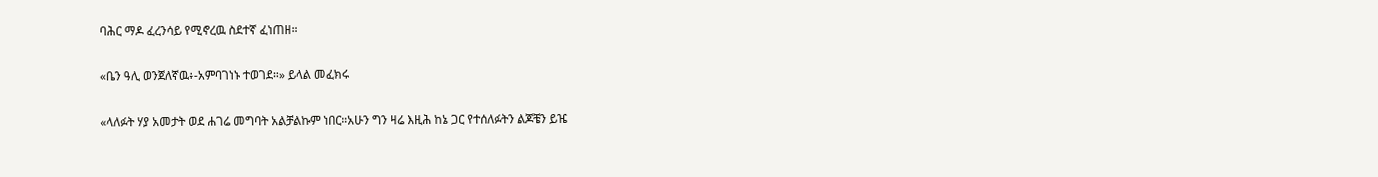ባሕር ማዶ ፈረንሳይ የሚኖረዉ ስደተኛ ፈነጠዘ።

«ቤን ዓሊ ወንጀለኛዉ፥-አምባገነኑ ተወገደ።» ይላል መፈክሩ

«ላለፉት ሃያ አመታት ወደ ሐገሬ መግባት አልቻልኩም ነበር።አሁን ግን ዛሬ እዚሕ ከኔ ጋር የተሰለፉትን ልጆቼን ይዤ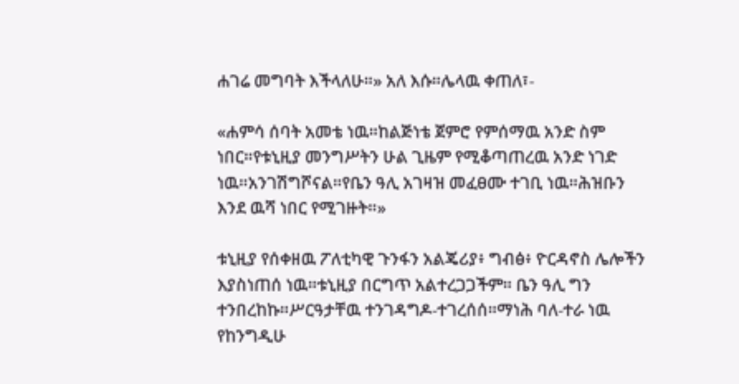ሐገሬ መግባት እችላለሁ።» አለ እሱ።ሌላዉ ቀጠለ፣-

«ሐምሳ ሰባት አመቴ ነዉ።ከልጅነቴ ጀምሮ የምሰማዉ አንድ ስም ነበር።የቱኒዚያ መንግሥትን ሁል ጊዜም የሚቆጣጠረዉ አንድ ነገድ ነዉ።አንገሽግሾናል።የቤን ዓሊ አገዛዝ መፈፀሙ ተገቢ ነዉ።ሕዝቡን እንደ ዉሻ ነበር የሚገዙት።»

ቱኒዚያ የሰቀዘዉ ፖለቲካዊ ጉንፋን አልጄሪያ፥ ግብፅ፥ ዮርዳኖስ ሌሎችን እያስነጠሰ ነዉ።ቱኒዚያ በርግጥ አልተረጋጋችም። ቤን ዓሊ ግን ተንበረከኩ።ሥርዓታቸዉ ተንገዳግዶ-ተገረሰሰ።ማነሕ ባለ-ተራ ነዉ የከንግዲሁ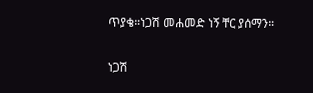ጥያቄ።ነጋሽ መሐመድ ነኝ ቸር ያሰማን።

ነጋሽ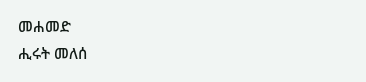መሐመድ
ሒሩት መለሰ